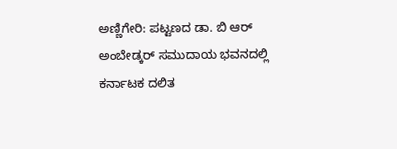ಅಣ್ಣಿಗೇರಿ: ಪಟ್ಟಣದ ಡಾ. ಬಿ ಆರ್ ಅಂಬೇಡ್ಕರ್ ಸಮುದಾಯ ಭವನದಲ್ಲಿ ಕರ್ನಾಟಕ ದಲಿತ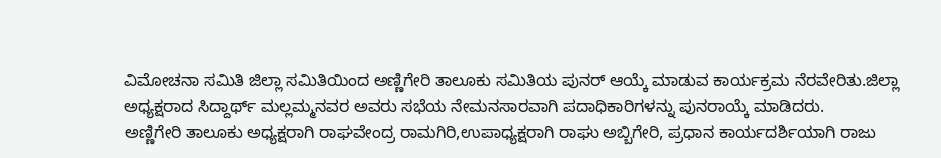ವಿಮೋಚನಾ ಸಮಿತಿ ಜಿಲ್ಲಾ ಸಮಿತಿಯಿಂದ ಅಣ್ಣಿಗೇರಿ ತಾಲೂಕು ಸಮಿತಿಯ ಪುನರ್ ಆಯ್ಕೆ ಮಾಡುವ ಕಾರ್ಯಕ್ರಮ ನೆರವೇರಿತು.ಜಿಲ್ಲಾ ಅಧ್ಯಕ್ಷರಾದ ಸಿದ್ದಾರ್ಥ್ ಮಲ್ಲಮ್ಮನವರ ಅವರು ಸಭೆಯ ನೇಮನಸಾರವಾಗಿ ಪದಾಧಿಕಾರಿಗಳನ್ನು ಪುನರಾಯ್ಕೆ ಮಾಡಿದರು.
ಅಣ್ಣಿಗೇರಿ ತಾಲೂಕು ಅಧ್ಯಕ್ಷರಾಗಿ ರಾಘವೇಂದ್ರ ರಾಮಗಿರಿ,ಉಪಾಧ್ಯಕ್ಷರಾಗಿ ರಾಘು ಅಬ್ಬಿಗೇರಿ, ಪ್ರಧಾನ ಕಾರ್ಯದರ್ಶಿಯಾಗಿ ರಾಜು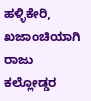ಹಳ್ಳಿಕೇರಿ, ಖಜಾಂಚಿಯಾಗಿ ರಾಜು ಕಲ್ಲೋಡ್ಡರ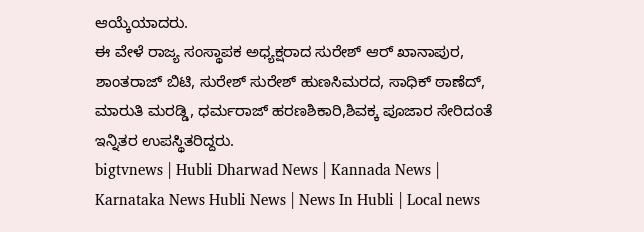ಆಯ್ಕೆಯಾದರು.
ಈ ವೇಳೆ ರಾಜ್ಯ ಸಂಸ್ಥಾಪಕ ಅಧ್ಯಕ್ಷರಾದ ಸುರೇಶ್ ಆರ್ ಖಾನಾಪುರ, ಶಾಂತರಾಜ್ ಬಿಟಿ, ಸುರೇಶ್ ಸುರೇಶ್ ಹುಣಸಿಮರದ, ಸಾಧಿಕ್ ಠಾಣೆದ್, ಮಾರುತಿ ಮರಡ್ಡಿ, ಧರ್ಮರಾಜ್ ಹರಣಶಿಕಾರಿ,ಶಿವಕ್ಕ ಪೂಜಾರ ಸೇರಿದಂತೆ ಇನ್ನಿತರ ಉಪಸ್ಥಿತರಿದ್ದರು.
bigtvnews | Hubli Dharwad News | Kannada News | Karnataka News Hubli News | News In Hubli | Local news